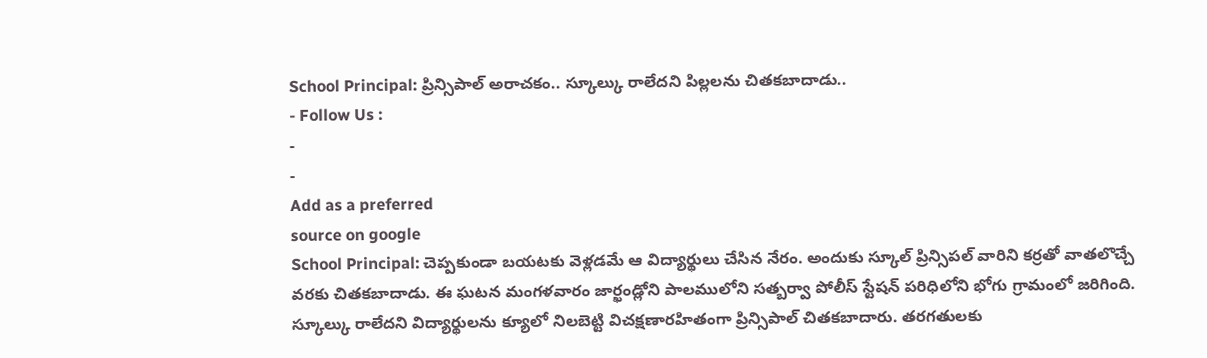School Principal: ప్రిన్సిపాల్ అరాచకం.. స్కూల్కు రాలేదని పిల్లలను చితకబాదాడు..
- Follow Us :
-
-
Add as a preferred
source on google
School Principal: చెప్పకుండా బయటకు వెళ్లడమే ఆ విద్యార్థులు చేసిన నేరం. అందుకు స్కూల్ ప్రిన్సిపల్ వారిని కర్రతో వాతలొచ్చే వరకు చితకబాదాడు. ఈ ఘటన మంగళవారం జార్ఖండ్లోని పాలములోని సత్బర్వా పోలీస్ స్టేషన్ పరిధిలోని భోగు గ్రామంలో జరిగింది. స్కూల్కు రాలేదని విద్యార్థులను క్యూలో నిలబెట్టి విచక్షణారహితంగా ప్రిన్సిపాల్ చితకబాదారు. తరగతులకు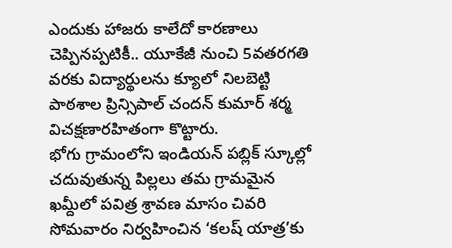ఎందుకు హాజరు కాలేదో కారణాలు చెప్పినప్పటికీ.. యూకేజీ నుంచి 5వతరగతి వరకు విద్యార్థులను క్యూలో నిలబెట్టి పాఠశాల ప్రిన్సిపాల్ చందన్ కుమార్ శర్మ విచక్షణారహితంగా కొట్టారు.
భోగు గ్రామంలోని ఇండియన్ పబ్లిక్ స్కూల్లో చదువుతున్న పిల్లలు తమ గ్రామమైన ఖమ్దీలో పవిత్ర శ్రావణ మాసం చివరి సోమవారం నిర్వహించిన ‘కలష్ యాత్ర’కు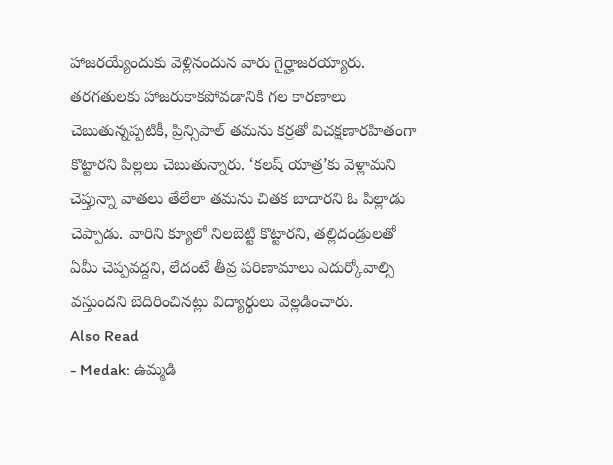హాజరయ్యేందుకు వెళ్లినందున వారు గైర్హాజరయ్యారు. తరగతులకు హాజరుకాకపోవడానికి గల కారణాలు చెబుతున్నప్పటికీ, ప్రిన్సిపాల్ తమను కర్రతో విచక్షణారహితంగా కొట్టారని పిల్లలు చెబుతున్నారు. ‘కలష్ యాత్ర’కు వెళ్లామని చెప్తున్నా వాతలు తేలేలా తమను చితక బాదారని ఓ పిల్లాడు చెప్పాడు. వారిని క్యూలో నిలబెట్టి కొట్టారని, తల్లిదండ్రులతో ఏమీ చెప్పవద్దని, లేదంటే తీవ్ర పరిణామాలు ఎదుర్కోవాల్సి వస్తుందని బెదిరించినట్లు విద్యార్థులు వెల్లడించారు.
Also Read
- Medak: ఉమ్మడి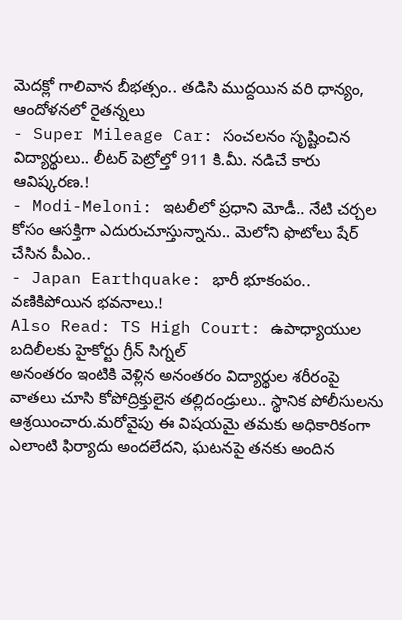మెదక్లో గాలివాన బీభత్సం.. తడిసి ముద్దయిన వరి ధాన్యం, ఆందోళనలో రైతన్నలు
- Super Mileage Car: సంచలనం సృష్టించిన విద్యార్థులు.. లీటర్ పెట్రోల్తో 911 కి.మీ. నడిచే కారు ఆవిష్కరణ.!
- Modi-Meloni: ఇటలీలో ప్రధాని మోడీ.. నేటి చర్చల కోసం ఆసక్తిగా ఎదురుచూస్తున్నాను.. మెలోని ఫొటోలు షేర్ చేసిన పీఎం..
- Japan Earthquake: భారీ భూకంపం.. వణికిపోయిన భవనాలు.!
Also Read: TS High Court: ఉపాధ్యాయుల బదిలీలకు హైకోర్టు గ్రీన్ సిగ్నల్
అనంతరం ఇంటికి వెళ్లిన అనంతరం విద్యార్థుల శరీరంపై వాతలు చూసి కోపోద్రిక్తులైన తల్లిదండ్రులు.. స్థానిక పోలీసులను ఆశ్రయించారు.మరోవైపు ఈ విషయమై తమకు అధికారికంగా ఎలాంటి ఫిర్యాదు అందలేదని, ఘటనపై తనకు అందిన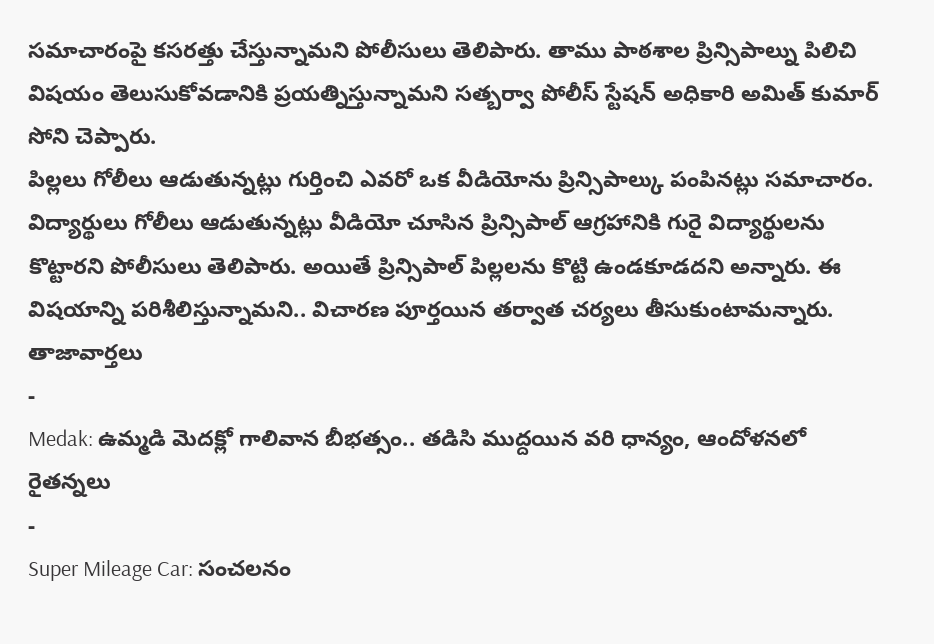సమాచారంపై కసరత్తు చేస్తున్నామని పోలీసులు తెలిపారు. తాము పాఠశాల ప్రిన్సిపాల్ను పిలిచి విషయం తెలుసుకోవడానికి ప్రయత్నిస్తున్నామని సత్బర్వా పోలీస్ స్టేషన్ అధికారి అమిత్ కుమార్ సోని చెప్పారు.
పిల్లలు గోలీలు ఆడుతున్నట్లు గుర్తించి ఎవరో ఒక వీడియోను ప్రిన్సిపాల్కు పంపినట్లు సమాచారం. విద్యార్థులు గోలీలు ఆడుతున్నట్లు వీడియో చూసిన ప్రిన్సిపాల్ ఆగ్రహానికి గురై విద్యార్థులను కొట్టారని పోలీసులు తెలిపారు. అయితే ప్రిన్సిపాల్ పిల్లలను కొట్టి ఉండకూడదని అన్నారు. ఈ విషయాన్ని పరిశీలిస్తున్నామని.. విచారణ పూర్తయిన తర్వాత చర్యలు తీసుకుంటామన్నారు.
తాజావార్తలు
-
Medak: ఉమ్మడి మెదక్లో గాలివాన బీభత్సం.. తడిసి ముద్దయిన వరి ధాన్యం, ఆందోళనలో రైతన్నలు
-
Super Mileage Car: సంచలనం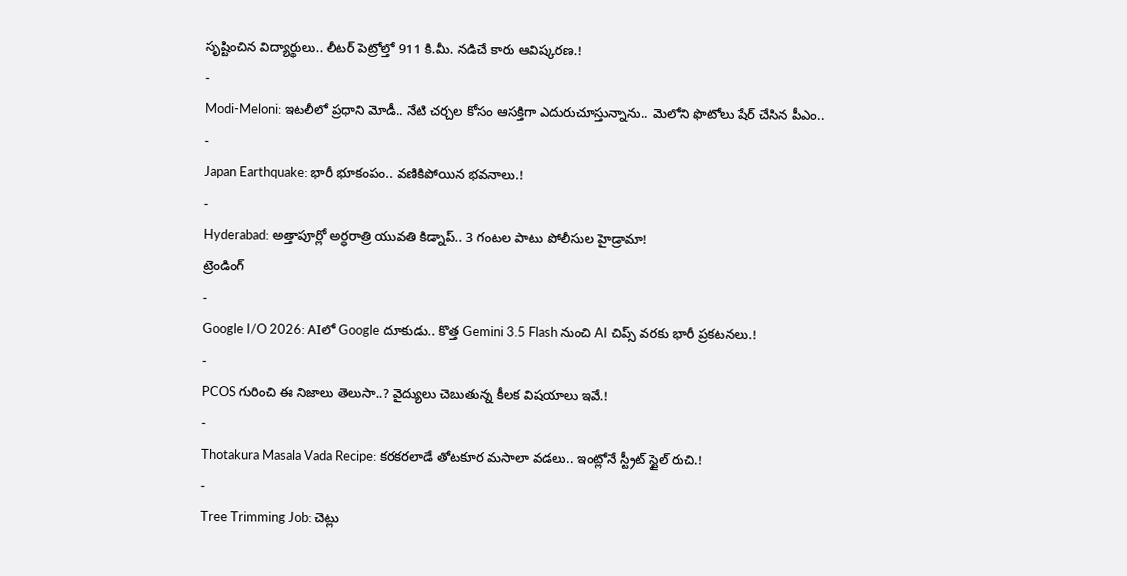సృష్టించిన విద్యార్థులు.. లీటర్ పెట్రోల్తో 911 కి.మీ. నడిచే కారు ఆవిష్కరణ.!
-
Modi-Meloni: ఇటలీలో ప్రధాని మోడీ.. నేటి చర్చల కోసం ఆసక్తిగా ఎదురుచూస్తున్నాను.. మెలోని ఫొటోలు షేర్ చేసిన పీఎం..
-
Japan Earthquake: భారీ భూకంపం.. వణికిపోయిన భవనాలు.!
-
Hyderabad: అత్తాపూర్లో అర్ధరాత్రి యువతి కిడ్నాప్.. 3 గంటల పాటు పోలీసుల హైడ్రామా!
ట్రెండింగ్
-
Google I/O 2026: AIలో Google దూకుడు.. కొత్త Gemini 3.5 Flash నుంచి AI చిప్స్ వరకు భారీ ప్రకటనలు.!
-
PCOS గురించి ఈ నిజాలు తెలుసా..? వైద్యులు చెబుతున్న కీలక విషయాలు ఇవే.!
-
Thotakura Masala Vada Recipe: కరకరలాడే తోటకూర మసాలా వడలు.. ఇంట్లోనే స్ట్రీట్ స్టైల్ రుచి.!
-
Tree Trimming Job: చెట్లు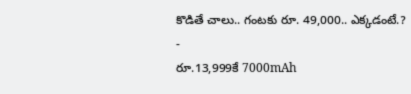కొడితే చాలు.. గంటకు రూ. 49,000.. ఎక్కడంటే.?
-
రూ.13,999కే 7000mAh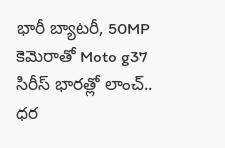భారీ బ్యాటరీ, 50MP కెమెరాతో Moto g37 సిరీస్ భారత్లో లాంచ్.. ధర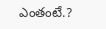ఎంతంటే.?